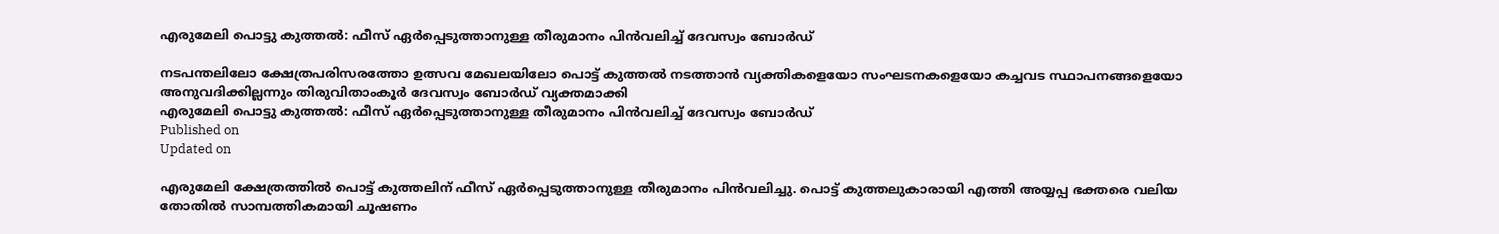എരുമേലി പൊട്ടു കുത്തൽ: ഫീസ് ഏർപ്പെടുത്താനുള്ള തീരുമാനം പിൻവലിച്ച് ദേവസ്വം ബോർഡ്

നടപന്തലിലോ ക്ഷേത്രപരിസരത്തോ ഉത്സവ മേഖലയിലോ പൊട്ട് കുത്തൽ നടത്താൻ വ്യക്തികളെയോ സംഘടനകളെയോ കച്ചവട സ്ഥാപനങ്ങളെയോ അനുവദിക്കില്ലന്നും തിരുവിതാംകൂർ ദേവസ്വം ബോർഡ് വ്യക്തമാക്കി
എരുമേലി പൊട്ടു കുത്തൽ: ഫീസ് ഏർപ്പെടുത്താനുള്ള തീരുമാനം പിൻവലിച്ച് ദേവസ്വം ബോർഡ്
Published on
Updated on

എരുമേലി ക്ഷേത്രത്തിൽ പൊട്ട് കുത്തലിന് ഫീസ് ഏർപ്പെടുത്താനുള്ള തീരുമാനം പിൻവലിച്ചു. പൊട്ട് കുത്തലുകാരായി എത്തി അയ്യപ്പ ഭക്തരെ വലിയ തോതിൽ സാമ്പത്തികമായി ചൂഷണം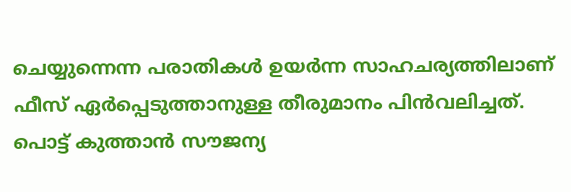ചെയ്യുന്നെന്ന പരാതികൾ ഉയർന്ന സാഹചര്യത്തിലാണ് ഫീസ് ഏർപ്പെടുത്താനുള്ള തീരുമാനം പിൻവലിച്ചത്. പൊട്ട് കുത്താൻ സൗജന്യ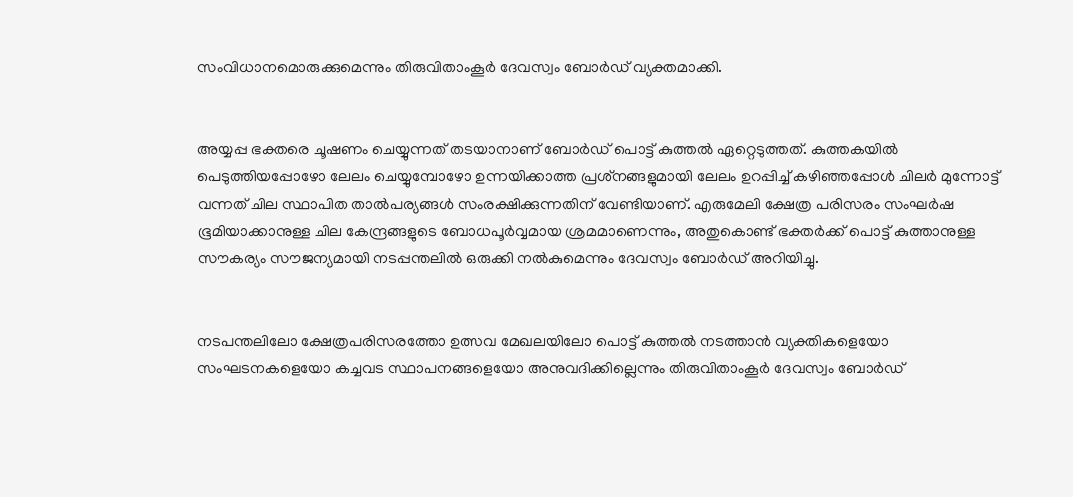സംവിധാനമൊരുക്കുമെന്നും തിരുവിതാംകൂർ ദേവസ്വം ബോർഡ് വ്യക്തമാക്കി.


അയ്യപ്പ ഭക്തരെ ചൂഷണം ചെയ്യുന്നത് തടയാനാണ് ബോർഡ് പൊട്ട് കുത്തൽ ഏറ്റെടുത്തത്. കുത്തകയിൽ പെടുത്തിയപ്പോഴോ ലേലം ചെയ്യുമ്പോഴോ ഉന്നയിക്കാത്ത പ്രശ്‌നങ്ങളുമായി ലേലം ഉറപ്പിച്ച് കഴിഞ്ഞപ്പോൾ ചിലർ മുന്നോട്ട് വന്നത് ചില സ്ഥാപിത താൽപര്യങ്ങൾ സംരക്ഷിക്കുന്നതിന് വേണ്ടിയാണ്. എരുമേലി ക്ഷേത്ര പരിസരം സംഘർഷ ഭൂമിയാക്കാനുള്ള ചില കേന്ദ്രങ്ങളുടെ ബോധപൂർവ്വമായ ശ്രമമാണെന്നും, അതുകൊണ്ട് ഭക്തർക്ക് പൊട്ട് കുത്താനുള്ള സൗകര്യം സൗജന്യമായി നടപ്പന്തലിൽ ഒരുക്കി നൽകുമെന്നും ദേവസ്വം ബോർഡ് അറിയിച്ചു.


നടപന്തലിലോ ക്ഷേത്രപരിസരത്തോ ഉത്സവ മേഖലയിലോ പൊട്ട് കുത്തൽ നടത്താൻ വ്യക്തികളെയോ സംഘടനകളെയോ കച്ചവട സ്ഥാപനങ്ങളെയോ അനുവദിക്കില്ലെന്നും തിരുവിതാംകൂർ ദേവസ്വം ബോർഡ്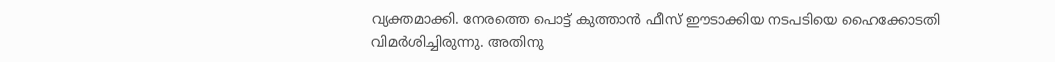വ്യക്തമാക്കി. നേരത്തെ പൊട്ട് കുത്താൻ ഫീസ് ഈടാക്കിയ നടപടിയെ ഹൈക്കോടതി വിമർശിച്ചിരുന്നു. അതിനു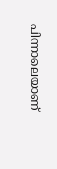പിന്നാലെയാണ്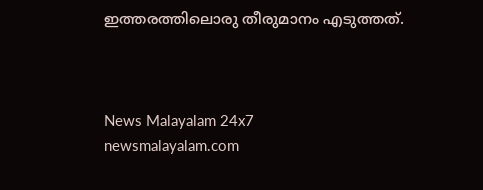ഇത്തരത്തിലൊരു തീരുമാനം എടുത്തത്.



News Malayalam 24x7
newsmalayalam.com